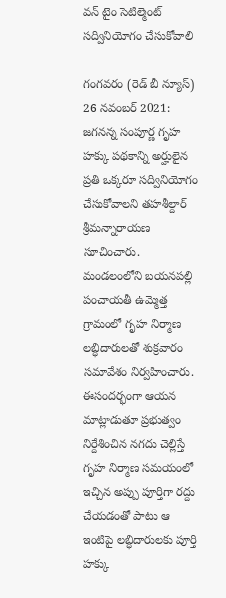వన్ టైం సెటిల్మెంట్ సద్వినియోగం చేసుకోవాలి

గంగవరం (రెడ్ బీ న్యూస్) 26 నవంబర్ 2021: జగనన్న సంపూర్ణ గృహ హక్కు పథకాన్ని అర్హులైన ప్రతి ఒక్కరూ సద్వినియోగం చేసుకోవాలని తహశీల్దార్ శ్రీమన్నారాయణ సూచించారు. మండలంలోని బయనపల్లి పంచాయతీ ఉమ్మెత్త గ్రామంలో గృహ నిర్మాణ లబ్ధిదారులతో శుక్రవారం సమావేశం నిర్వహించారు. ఈసందర్భంగా ఆయన మాట్లాడుతూ ప్రభుత్వం నిర్దేశించిన నగదు చెల్లిస్తే గృహ నిర్మాణ సమయంలో ఇచ్చిన అప్పు పూర్తిగా రద్దు చేయడంతో పాటు ఆ ఇంటిపై లబ్ధిదారులకు పూర్తి హక్కు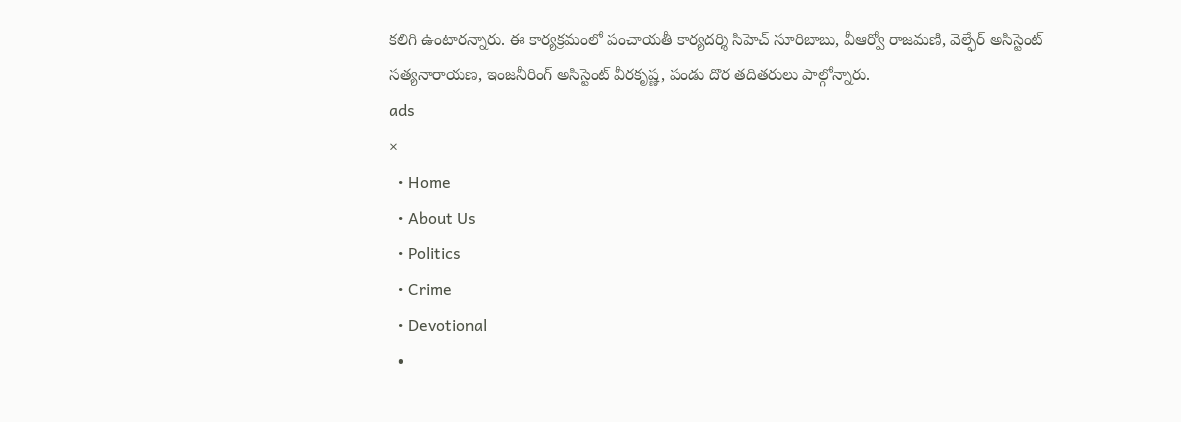కలిగి ఉంటారన్నారు. ఈ కార్యక్రమంలో పంచాయతీ కార్యదర్శి సిహెచ్ సూరిబాబు, వీఆర్వో రాజమణి, వెల్ఫేర్ అసిస్టెంట్ సత్యనారాయణ, ఇంజనీరింగ్ అసిస్టెంట్ వీరకృష్ణ, పండు దొర తదితరులు పాల్గోన్నారు.
ads
×
  • Home
  • About Us
  • Politics
  • Crime
  • Devotional
  •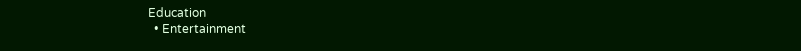Education
  • Entertainment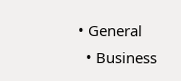• General
  • Business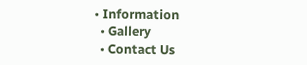• Information
  • Gallery
  • Contact Us